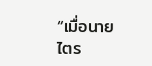“เมื่อนายไตร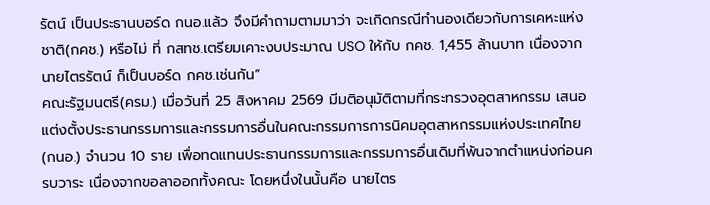รัตน์ เป็นประธานบอร์ด กนอ.แล้ว จึงมีคำถามตามมาว่า จะเกิดกรณีทำนองเดียวกับการเคหะแห่งชาติ(กคช.) หรือไม่ ที่ กสทช.เตรียมเคาะงบประมาณ USO ให้กับ กคช. 1,455 ล้านบาท เนื่องจากนายไตรรัตน์ ก็เป็นบอร์ด กคช.เช่นกัน”
คณะรัฐมนตรี(ครม.) เมื่อวันที่ 25 สิงหาคม 2569 มีมติอนุมัติตามที่กระทรวงอุตสาหกรรม เสนอแต่งตั้งประธานกรรมการและกรรมการอื่นในคณะกรรมการการนิคมอุตสาหกรรมแห่งประเทศไทย (กนอ.) จำนวน 10 ราย เพื่อทดแทนประธานกรรมการและกรรมการอื่นเดิมที่พ้นจากตำแหน่งก่อนครบวาระ เนื่องจากขอลาออกทั้งคณะ โดยหนึ่งในนั้นคือ นายไตร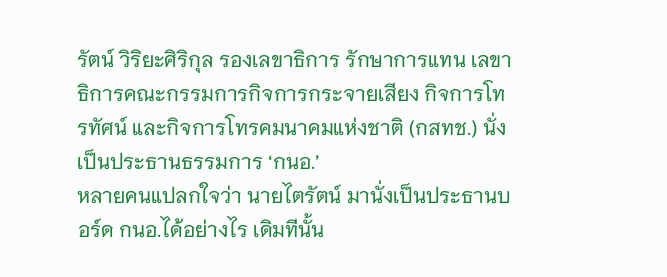รัตน์ วิริยะศิริกุล รองเลขาธิการ รักษาการแทน เลขาธิการคณะกรรมการกิจการกระจายเสียง กิจการโทรทัศน์ และกิจการโทรคมนาคมแห่งชาติ (กสทช.) นั่งเป็นประธานธรรมการ ‘กนอ.’
หลายคนแปลกใจว่า นายไตรัตน์ มานั่งเป็นประธานบอร์ด กนอ.ได้อย่างไร เดิมทีนั้น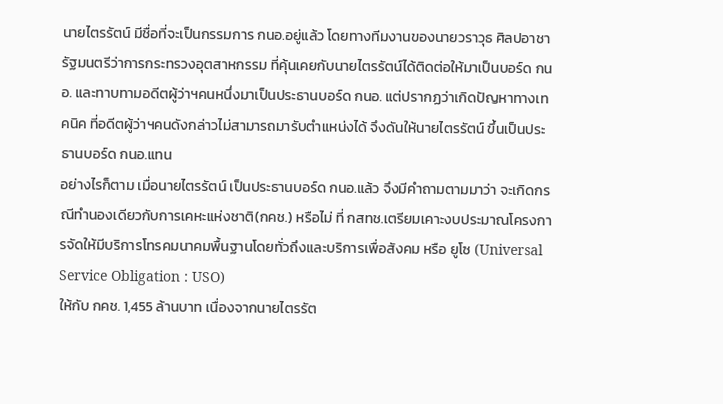นายไตรรัตน์ มีชื่อที่จะเป็นกรรมการ กนอ.อยู่แล้ว โดยทางทีมงานของนายวราวุธ ศิลปอาชา รัฐมนตรีว่าการกระทรวงอุตสาหกรรม ที่คุ้นเคยกับนายไตรรัตน์ได้ติดต่อให้มาเป็นบอร์ด กนอ. และทาบทามอดีตผู้ว่าฯคนหนึ่งมาเป็นประธานบอร์ด กนอ. แต่ปรากฏว่าเกิดปัญหาทางเทคนิค ที่อดีตผู้ว่าฯคนดังกล่าวไม่สามารถมารับตำแหน่งได้ จึงดันให้นายไตรรัตน์ ขึ้นเป็นประธานบอร์ด กนอ.แทน
อย่างไรก็ตาม เมื่อนายไตรรัตน์ เป็นประธานบอร์ด กนอ.แล้ว จึงมีคำถามตามมาว่า จะเกิดกรณีทำนองเดียวกับการเคหะแห่งชาติ(กคช.) หรือไม่ ที่ กสทช.เตรียมเคาะงบประมาณโครงการจัดให้มีบริการโทรคมนาคมพื้นฐานโดยทั่วถึงและบริการเพื่อสังคม หรือ ยูโซ (Universal Service Obligation : USO)
ให้กับ กคช. 1,455 ล้านบาท เนื่องจากนายไตรรัต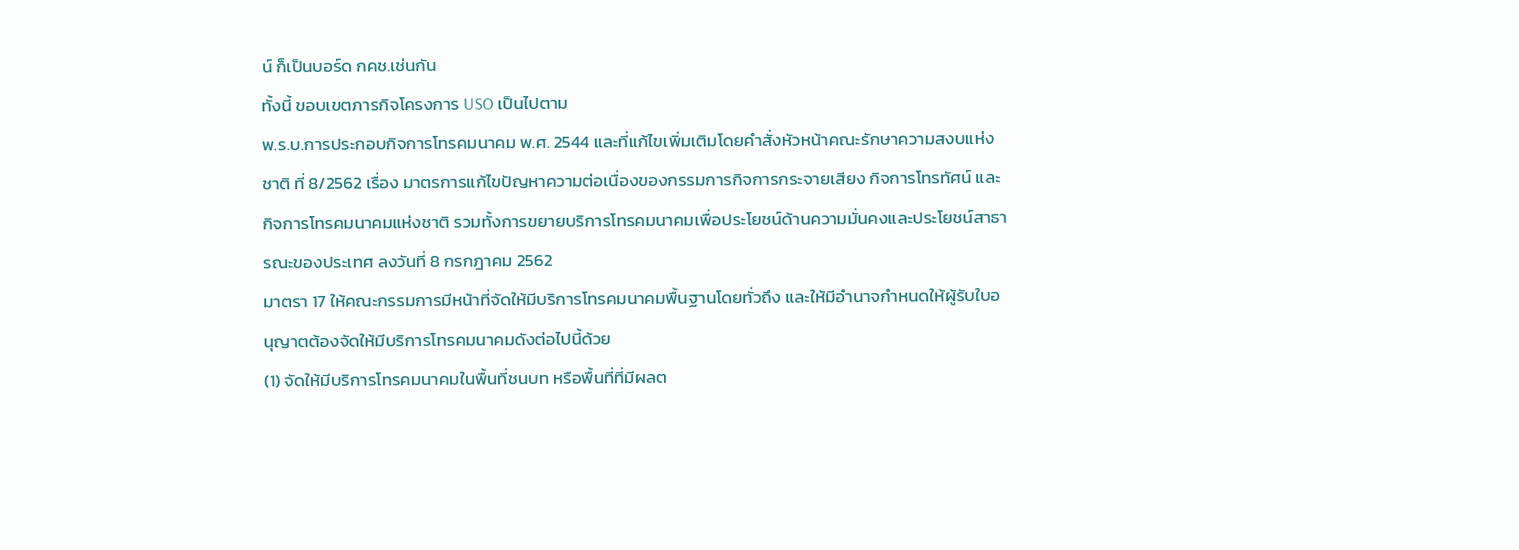น์ ก็เป็นบอร์ด กคช.เช่นกัน
ทั้งนี้ ขอบเขตภารกิจโครงการ USO เป็นไปตาม
พ.ร.บ.การประกอบกิจการโทรคมนาคม พ.ศ. 2544 และที่แก้ไขเพิ่มเติมโดยคำสั่งหัวหน้าคณะรักษาความสงบแห่งชาติ ที่ 8/2562 เรื่อง มาตรการแก้ไขปัญหาความต่อเนื่องของกรรมการกิจการกระจายเสียง กิจการโทรทัศน์ และกิจการโทรคมนาคมแห่งชาติ รวมทั้งการขยายบริการโทรคมนาคมเพื่อประโยชน์ด้านความมั่นคงและประโยชน์สาธารณะของประเทศ ลงวันที่ 8 กรกฎาคม 2562
มาตรา 17 ให้คณะกรรมการมีหน้าที่จัดให้มีบริการโทรคมนาคมพื้นฐานโดยทั่วถึง และให้มีอำนาจกำหนดให้ผู้รับใบอนุญาตต้องจัดให้มีบริการโทรคมนาคมดังต่อไปนี้ด้วย
(1) จัดให้มีบริการโทรคมนาคมในพื้นที่ชนบท หรือพื้นที่ที่มีผลต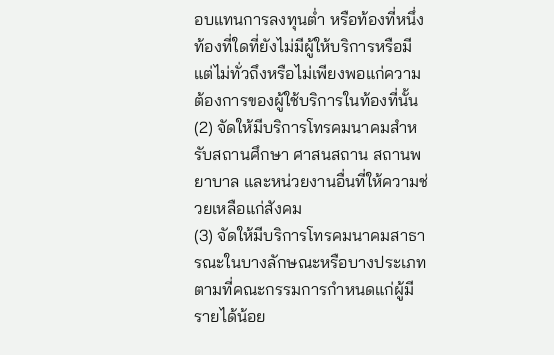อบแทนการลงทุนต่ำ หรือท้องที่หนึ่งท้องที่ใดที่ยังไม่มีผู้ให้บริการหรือมีแต่ไม่ทั่วถึงหรือไม่เพียงพอแก่ความต้องการของผู้ใช้บริการในท้องที่นั้น
(2) จัดให้มีบริการโทรคมนาคมสำหรับสถานศึกษา ศาสนสถาน สถานพยาบาล และหน่วยงานอื่นที่ให้ความช่วยเหลือแก่สังคม
(3) จัดให้มีบริการโทรคมนาคมสาธารณะในบางลักษณะหรือบางประเภทตามที่คณะกรรมการกำหนดแก่ผู้มีรายได้น้อย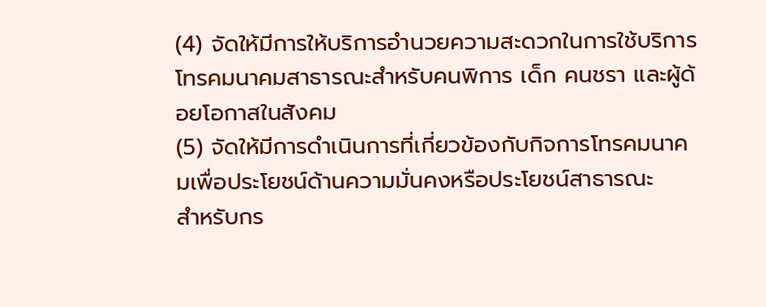(4) จัดให้มีการให้บริการอำนวยความสะดวกในการใช้บริการโทรคมนาคมสาธารณะสำหรับคนพิการ เด็ก คนชรา และผู้ด้อยโอกาสในสังคม
(5) จัดให้มีการดำเนินการที่เกี่ยวข้องกับกิจการโทรคมนาคมเพื่อประโยชน์ด้านความมั่นคงหรือประโยชน์สาธารณะ
สำหรับกร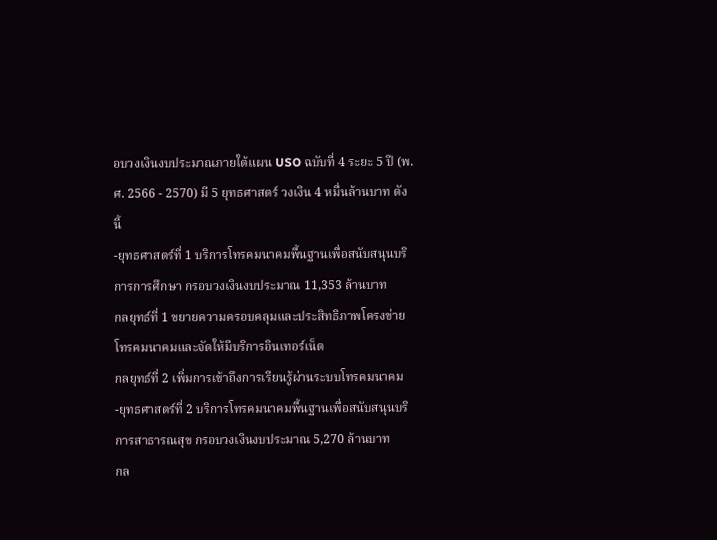อบวงเงินงบประมาณภายใต้แผน USO ฉบับที่ 4 ระยะ 5 ปี (พ.ศ. 2566 - 2570) มี 5 ยุทธศาสตร์ วงเงิน 4 หมื่นล้านบาท ดังนี้
-ยุทธศาสตร์ที่ 1 บริการโทรคมนาคมพื้นฐานเพื่อสนับสนุนบริการการศึกษา กรอบวงเงินงบประมาณ 11,353 ล้านบาท
กลยุทธ์ที่ 1 ขยายความครอบคลุมและประสิทธิภาพโครงข่ายโทรคมนาคมและจัดให้มีบริการอินเทอร์เน็ต
กลยุทธ์ที่ 2 เพิ่มการเข้าถึงการเรียนรู้ผ่านระบบโทรคมนาคม
-ยุทธศาสตร์ที่ 2 บริการโทรคมนาคมพื้นฐานเพื่อสนับสนุนบริการสาธารณสุข กรอบวงเงินงบประมาณ 5,270 ล้านบาท
กล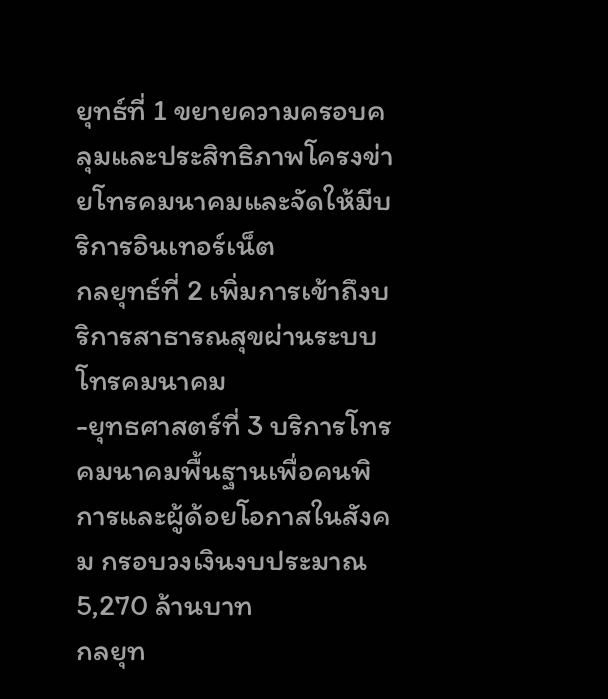ยุทธ์ที่ 1 ขยายความครอบคลุมและประสิทธิภาพโครงข่ายโทรคมนาคมและจัดให้มีบริการอินเทอร์เน็ต
กลยุทธ์ที่ 2 เพิ่มการเข้าถึงบริการสาธารณสุขผ่านระบบโทรคมนาคม
-ยุทธศาสตร์ที่ 3 บริการโทรคมนาคมพื้นฐานเพื่อคนพิการและผู้ด้อยโอกาสในสังคม กรอบวงเงินงบประมาณ 5,270 ล้านบาท
กลยุท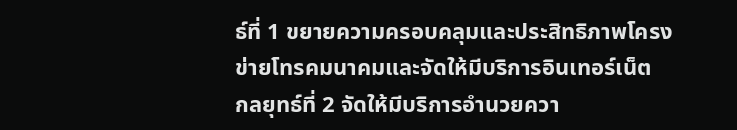ธ์ที่ 1 ขยายความครอบคลุมและประสิทธิภาพโครงข่ายโทรคมนาคมและจัดให้มีบริการอินเทอร์เน็ต
กลยุทธ์ที่ 2 จัดให้มีบริการอำนวยควา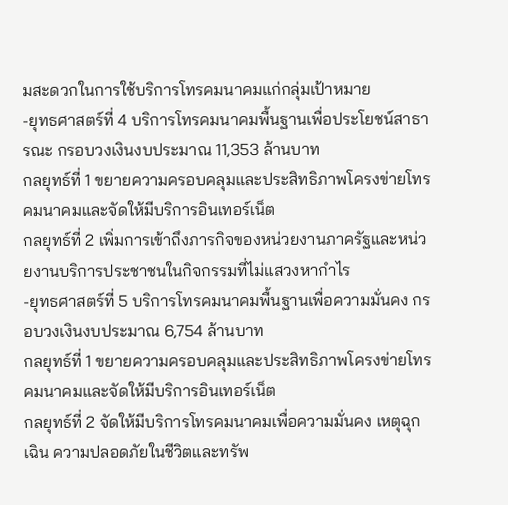มสะดวกในการใช้บริการโทรคมนาคมแก่กลุ่มเป้าหมาย
-ยุทธศาสตร์ที่ 4 บริการโทรคมนาคมพื้นฐานเพื่อประโยชน์สาธารณะ กรอบวงเงินงบประมาณ 11,353 ล้านบาท
กลยุทธ์ที่ 1 ขยายความครอบคลุมและประสิทธิภาพโครงข่ายโทรคมนาคมและจัดให้มีบริการอินเทอร์เน็ต
กลยุทธ์ที่ 2 เพิ่มการเข้าถึงภารกิจของหน่วยงานภาครัฐและหน่วยงานบริการประชาชนในกิจกรรมที่ไม่แสวงหากำไร
-ยุทธศาสตร์ที่ 5 บริการโทรคมนาคมพื้นฐานเพื่อความมั่นคง กรอบวงเงินงบประมาณ 6,754 ล้านบาท
กลยุทธ์ที่ 1 ขยายความครอบคลุมและประสิทธิภาพโครงข่ายโทรคมนาคมและจัดให้มีบริการอินเทอร์เน็ต
กลยุทธ์ที่ 2 จัดให้มีบริการโทรคมนาคมเพื่อความมั่นคง เหตุฉุกเฉิน ความปลอดภัยในชีวิตและทรัพ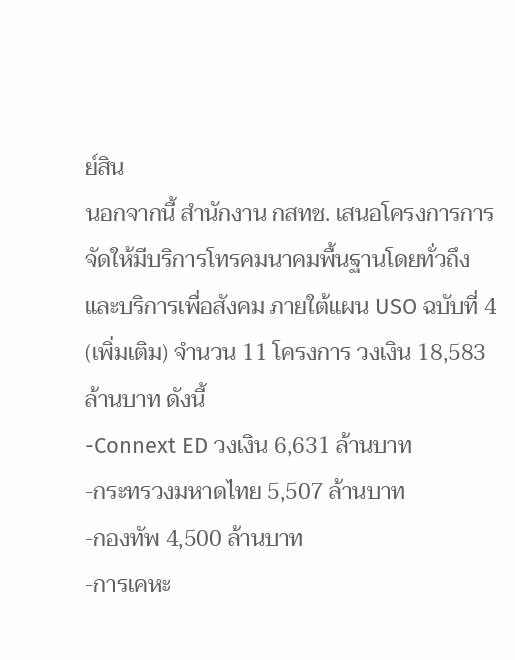ย์สิน
นอกจากนี้ สำนักงาน กสทช. เสนอโครงการการจัดให้มีบริการโทรคมนาคมพื้นฐานโดยทั่วถึงและบริการเพื่อสังคม ภายใต้แผน USO ฉบับที่ 4 (เพิ่มเติม) จำนวน 11 โครงการ วงเงิน 18,583 ล้านบาท ดังนี้
-Connext ED วงเงิน 6,631 ล้านบาท
-กระทรวงมหาดไทย 5,507 ล้านบาท
-กองทัพ 4,500 ล้านบาท
-การเคหะ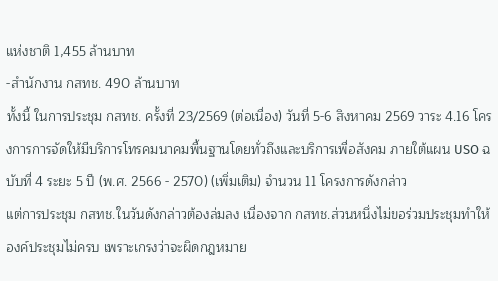แห่งชาติ 1,455 ล้านบาท
-สำนักงาน กสทช. 490 ล้านบาท
ทั้งนี้ ในการประชุม กสทช. ครั้งที่ 23/2569 (ต่อเนื่อง) วันที่ 5-6 สิงหาคม 2569 วาระ 4.16 โครงการการจัดให้มีบริการโทรคมนาคมพื้นฐานโดยทั่วถึงและบริการเพื่อสังคม ภายใต้แผน USO ฉบับที่ 4 ระยะ 5 ปี (พ.ศ. 2566 - 2570) (เพิ่มเติม) จำนวน 11 โครงการดังกล่าว
แต่การประชุม กสทช.ในวันดังกล่าวต้องล่มลง เนื่องจาก กสทช.ส่วนหนึ่งไม่ขอร่วมประชุมทำให้องค์ประชุมไม่ครบ เพราะเกรงว่าจะผิดกฎหมาย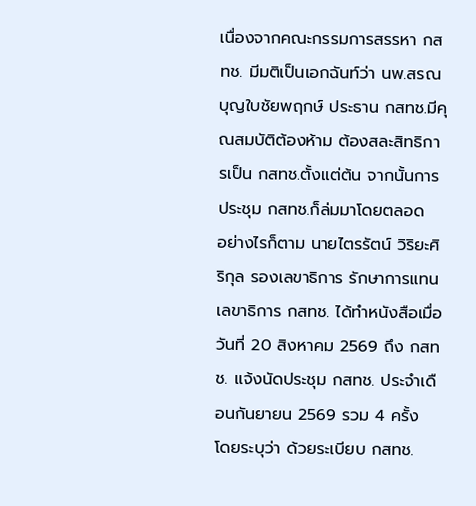เนื่องจากคณะกรรมการสรรหา กสทช. มีมติเป็นเอกฉันท์ว่า นพ.สรณ บุญใบชัยพฤกษ์ ประธาน กสทช.มีคุณสมบัติต้องห้าม ต้องสละสิทธิการเป็น กสทช.ตั้งแต่ต้น จากนั้นการประชุม กสทช.ก็ล่มมาโดยตลอด
อย่างไรก็ตาม นายไตรรัตน์ วิริยะศิริกุล รองเลขาธิการ รักษาการแทนเลขาธิการ กสทช. ได้ทำหนังสือเมื่อวันที่ 20 สิงหาคม 2569 ถึง กสทช. แจ้งนัดประชุม กสทช. ประจำเดือนกันยายน 2569 รวม 4 ครั้ง
โดยระบุว่า ด้วยระเบียบ กสทช.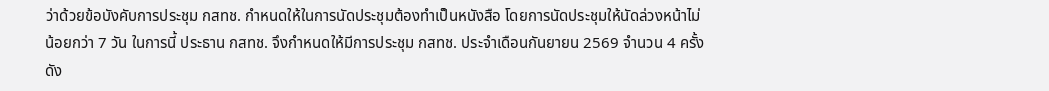ว่าด้วยข้อบังคับการประชุม กสทช. กำหนดให้ในการนัดประชุมต้องทำเป็นหนังสือ โดยการนัดประชุมให้นัดล่วงหน้าไม่น้อยกว่า 7 วัน ในการนี้ ประธาน กสทช. จึงกำหนดให้มีการประชุม กสทช. ประจำเดือนกันยายน 2569 จำนวน 4 ครั้ง ดัง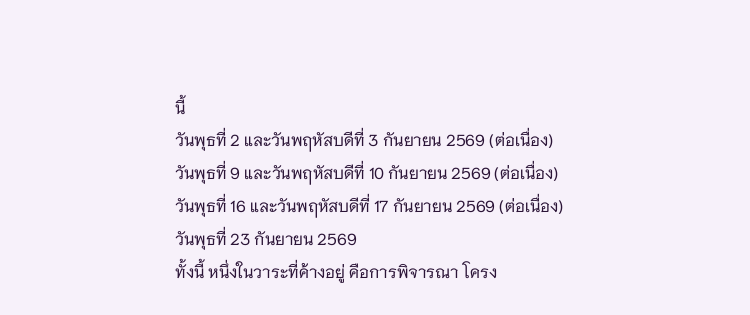นี้
วันพุธที่ 2 และวันพฤหัสบดีที่ 3 กันยายน 2569 (ต่อเนื่อง)
วันพุธที่ 9 และวันพฤหัสบดีที่ 10 กันยายน 2569 (ต่อเนื่อง)
วันพุธที่ 16 และวันพฤหัสบดีที่ 17 กันยายน 2569 (ต่อเนื่อง)
วันพุธที่ 23 กันยายน 2569
ทั้งนี้ หนึ่งในวาระที่ค้างอยู่ คือการพิจารณา โครง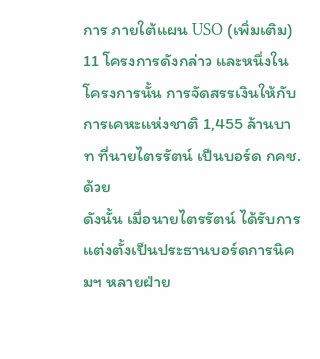การ ภายใต้แผน USO (เพิ่มเติม) 11 โครงการดังกล่าว และหนึ่งในโครงการนั้น การจัดสรรเงินให้กับการเคหะแห่งชาติ 1,455 ล้านบาท ที่นายไตรรัตน์ เป็นบอร์ด กคช.ด้วย
ดังนั้น เมื่อนายไตรรัตน์ ได้รับการแต่งตั้งเป็นประธานบอร์ดการนิคมฯ หลายฝ่าย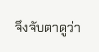จึงจับตาดูว่า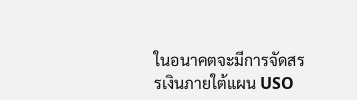ในอนาคตจะมีการจัดสรรเงินภายใต้แผน USO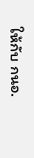ให้กับ กนอ.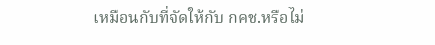เหมือนกับที่จัดให้กับ กคช.หรือไม่